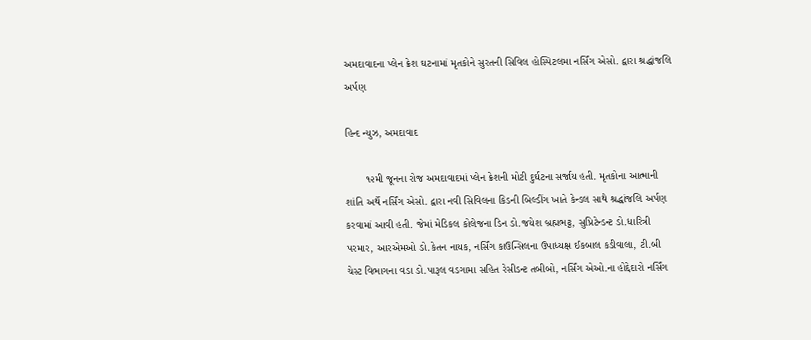અમદાવાદના પ્લેન ક્રેશ ઘટનામાં મૃતકોને સુરતની સિવિલ હોસ્પિટલમા નર્સિંગ એસો. દ્વારા શ્રદ્ધાંજલિ અર્પણ

હિન્દ ન્યુઝ, અમદાવાદ

       ૧૨મી જૂનના રોજ અમદાવાદમાં પ્લેન ક્રેશની મોટી દુર્ઘટના સર્જાય હતી. મૃતકોના આત્માની શાંતિ અર્થે નર્સિંગ એસો. દ્વારા નવી સિવિલના કિડની બિલ્ડીંગ ખાતે કેન્ડલ સાથે શ્રદ્ધાંજલિ અર્પણ કરવામાં આવી હતી. જેમાં મેડિકલ કોલેજના ડિન ડો.જયેશ બ્રહ્મભટ્ટ, સુપ્રિટેન્ડન્ટ ડો.ધારિત્રી પરમાર, આરએમઓ ડો.કેતન નાયક, નર્સિંગ કાઉન્સિલના ઉપાધ્યક્ષ ઈકબાલ કડીવાલા, ટી.બી ચેસ્ટ વિભાગના વડા ડો.પારૂલ વડગામા સહિત રેસીડન્ટ તબીબો, નર્સિંગ એઓ.ના હોદ્દેદારો નર્સિંગ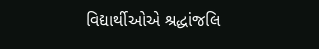વિદ્યાર્થીઓએ શ્રદ્ધાંજલિ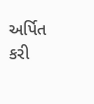અર્પિત કરી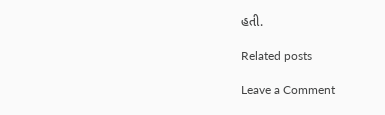હતી.

Related posts

Leave a Comment